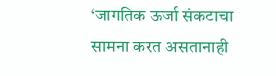‘जागतिक ऊर्जा संकटाचा सामना करत असतानाही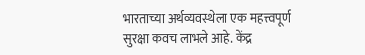भारताच्या अर्थव्यवस्थेला एक महत्त्वपूर्ण सुरक्षा कवच लाभले आहे. केंद्र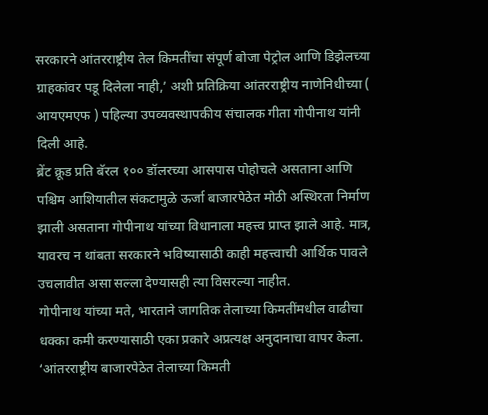सरकारने आंतरराष्ट्रीय तेल किमतींचा संपूर्ण बोजा पेट्रोल आणि डिझेलच्या ग्राहकांवर पडू दिलेला नाही,’ अशी प्रतिक्रिया आंतरराष्ट्रीय नाणेनिधीच्या ( आयएमएफ ) पहिल्या उपव्यवस्थापकीय संचालक गीता गोपीनाथ यांनी दिली आहे.
ब्रेंट क्रूड प्रति बॅरल १०० डॉलरच्या आसपास पोहोचले असताना आणि पश्चिम आशियातील संकटामुळे ऊर्जा बाजारपेठेत मोठी अस्थिरता निर्माण झाली असताना गोपीनाथ यांच्या विधानाला महत्त्व प्राप्त झाले आहे. मात्र, यावरच न थांबता सरकारने भविष्यासाठी काही महत्त्वाची आर्थिक पावले उचलावीत असा सल्ला देण्यासही त्या विसरल्या नाहीत.
गोपीनाथ यांच्या मते, भारताने जागतिक तेलाच्या किमतींमधील वाढीचा धक्का कमी करण्यासाठी एका प्रकारे अप्रत्यक्ष अनुदानाचा वापर केला. ‘आंतरराष्ट्रीय बाजारपेठेत तेलाच्या किमती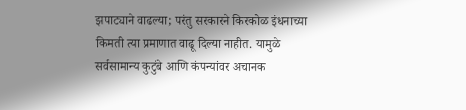झपाट्याने वाढल्या; परंतु सरकारने किरकोळ इंधनाच्या किमती त्या प्रमाणात वाढू दिल्या नाहीत. यामुळे सर्वसामान्य कुटुंबे आणि कंपन्यांवर अचानक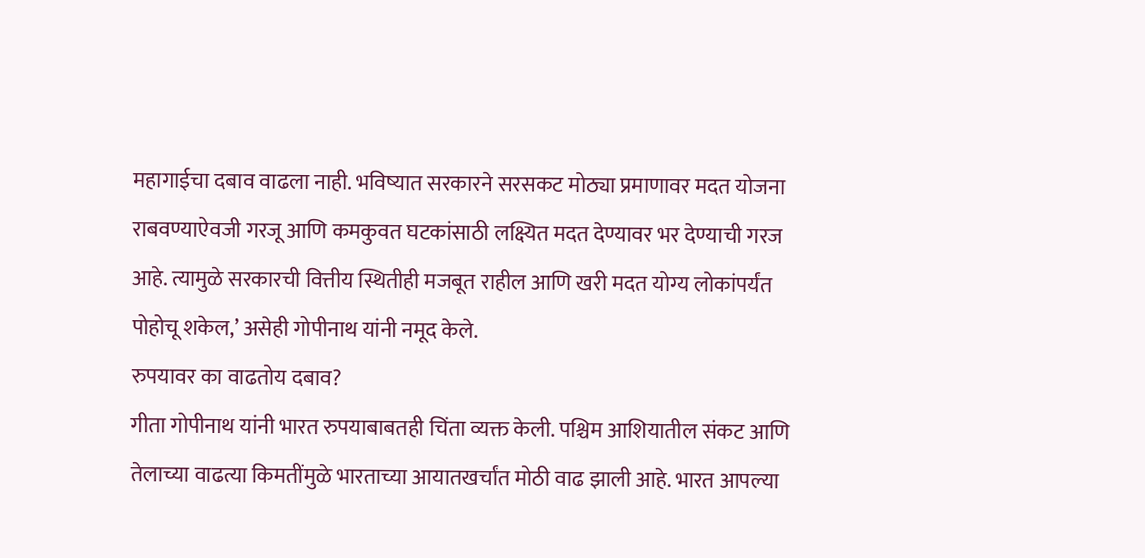महागाईचा दबाव वाढला नाही. भविष्यात सरकारने सरसकट मोठ्या प्रमाणावर मदत योजना राबवण्याऐवजी गरजू आणि कमकुवत घटकांसाठी लक्ष्यित मदत देण्यावर भर देण्याची गरज आहे. त्यामुळे सरकारची वित्तीय स्थितीही मजबूत राहील आणि खरी मदत योग्य लोकांपर्यंत पोहोचू शकेल,’ असेही गोपीनाथ यांनी नमूद केले.
रुपयावर का वाढतोय दबाव?
गीता गोपीनाथ यांनी भारत रुपयाबाबतही चिंता व्यक्त केली. पश्चिम आशियातील संकट आणि तेलाच्या वाढत्या किमतींमुळे भारताच्या आयातखर्चांत मोठी वाढ झाली आहे. भारत आपल्या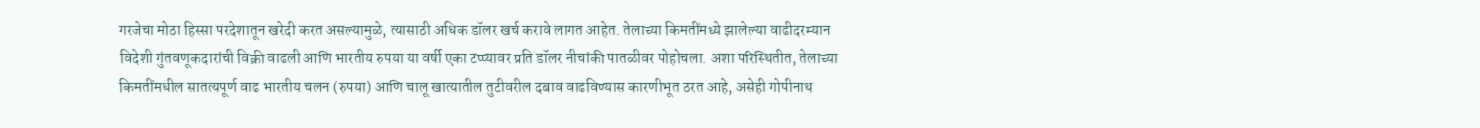गरजेचा मोठा हिस्सा परदेशातून खरेदी करत असल्यामुळे, त्यासाठी अधिक डॉलर खर्च करावे लागत आहेत. तेलाच्या किमतींमध्ये झालेल्या वाढीदरम्यान विदेशी गुंतवणूकदारांची विक्री वाढली आणि भारतीय रुपया या वर्षी एका टप्प्यावर प्रति डॉलर नीचांकी पातळीवर पोहोचला. अशा परिस्थितीत, तेलाच्या किमतींमधील सातत्यपूर्ण वाढ भारतीय चलन (रुपया) आणि चालू खात्यातील तुटीवरील दबाव वाढविण्यास कारणीभूत ठरत आहे, असेही गोपीनाथ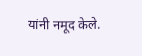यांनी नमूद केले.